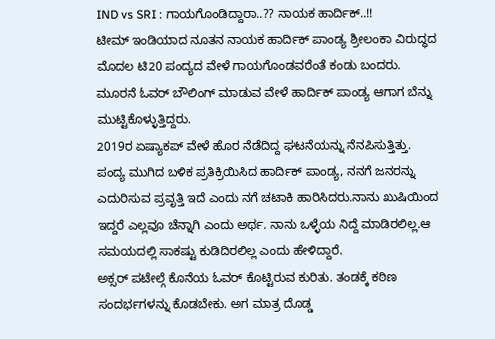IND vs SRI : ಗಾಯಗೊಂಡಿದ್ದಾರಾ..?? ನಾಯಕ ಹಾರ್ದಿಕ್..!!
ಟೀಮ್ ಇಂಡಿಯಾದ ನೂತನ ನಾಯಕ ಹಾರ್ದಿಕ್ ಪಾಂಡ್ಯ ಶ್ರೀಲಂಕಾ ವಿರುದ್ಧದ ಮೊದಲ ಟಿ20 ಪಂದ್ಯದ ವೇಳೆ ಗಾಯಗೊಂಡವರೆಂತೆ ಕಂಡು ಬಂದರು.
ಮೂರನೆ ಓವರ್ ಬೌಲಿಂಗ್ ಮಾಡುವ ವೇಳೆ ಹಾರ್ದಿಕ್ ಪಾಂಡ್ಯ ಆಗಾಗ ಬೆನ್ನು ಮುಟ್ಟಿಕೊಳ್ಳುತ್ತಿದ್ದರು.
2019ರ ಏಷ್ಯಾಕಪ್ ವೇಳೆ ಹೊರ ನೆಡೆದಿದ್ದ ಘಟನೆಯನ್ನು ನೆನಪಿಸುತ್ತಿತ್ತು.
ಪಂದ್ಯ ಮುಗಿದ ಬಳಿಕ ಪ್ರತಿಕ್ರಿಯಿಸಿದ ಹಾರ್ದಿಕ್ ಪಾಂಡ್ಯ, ನನಗೆ ಜನರನ್ನು ಎದುರಿಸುವ ಪ್ರವೃತ್ತಿ ಇದೆ ಎಂದು ನಗೆ ಚಟಾಕಿ ಹಾರಿಸಿದರು.ನಾನು ಖುಷಿಯಿಂದ ಇದ್ದರೆ ಎಲ್ಲವೂ ಚೆನ್ನಾಗಿ ಎಂದು ಅರ್ಥ. ನಾನು ಒಳ್ಳೆಯ ನಿದ್ದೆ ಮಾಡಿರಲಿಲ್ಲ.ಆ ಸಮಯದಲ್ಲಿ ಸಾಕಷ್ಟು ಕುಡಿದಿರಲಿಲ್ಲ ಎಂದು ಹೇಳಿದ್ದಾರೆ.
ಅಕ್ಸರ್ ಪಟೇಲ್ಗೆ ಕೊನೆಯ ಓವರ್ ಕೊಟ್ಟಿರುವ ಕುರಿತು. ತಂಡಕ್ಕೆ ಕಠಿಣ ಸಂದರ್ಭಗಳನ್ನು ಕೊಡಬೇಕು. ಅಗ ಮಾತ್ರ ದೊಡ್ಡ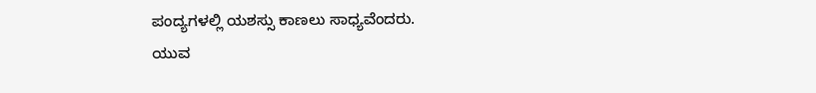ಪಂದ್ಯಗಳಲ್ಲಿ ಯಶಸ್ಸು ಕಾಣಲು ಸಾಧ್ಯವೆಂದರು.
ಯುವ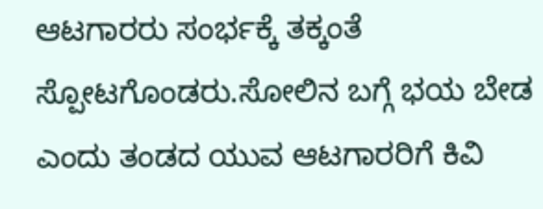ಆಟಗಾರರು ಸಂರ್ಭಕ್ಕೆ ತಕ್ಕಂತೆ ಸ್ಪೋಟಗೊಂಡರು.ಸೋಲಿನ ಬಗ್ಗೆ ಭಯ ಬೇಡ ಎಂದು ತಂಡದ ಯುವ ಆಟಗಾರರಿಗೆ ಕಿವಿ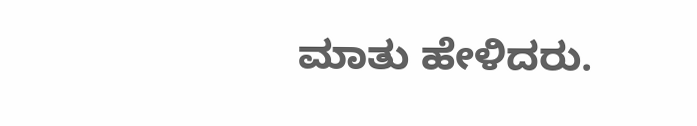ಮಾತು ಹೇಳಿದರು.